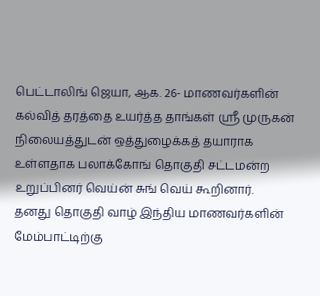பெட்டாலிங் ஜெயா, ஆக. 26- மாணவர்களின் கல்வித் தரத்தை உயர்த்த தாங்கள் ஸ்ரீ முருகன் நிலையத்துடன் ஒத்துழைக்கத் தயாராக உள்ளதாக பலாக்கோங் தொகுதி சட்டமன்ற உறுப்பினர் வெய்ன் சுங் வெய் கூறினார்.
தனது தொகுதி வாழ் இந்திய மாணவர்களின் மேம்பாட்டிற்கு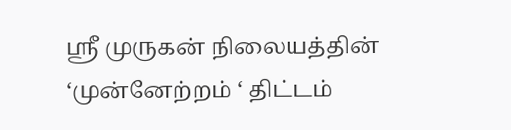ஸ்ரீ முருகன் நிலையத்தின் ‘முன்னேற்றம் ‘ திட்டம்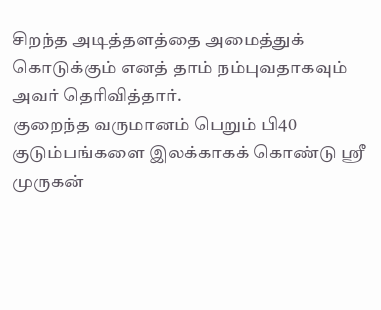சிறந்த அடித்தளத்தை அமைத்துக் கொடுக்கும் எனத் தாம் நம்புவதாகவும் அவர் தெரிவித்தார்.
குறைந்த வருமானம் பெறும் பி40 குடும்பங்களை இலக்காகக் கொண்டு ஸ்ரீ முருகன்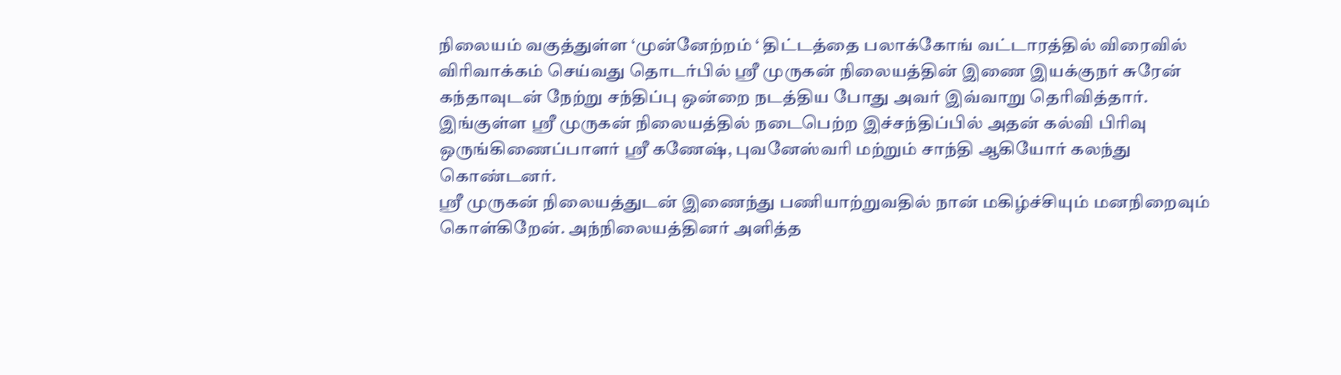நிலையம் வகுத்துள்ள ‘முன்னேற்றம் ‘ திட்டத்தை பலாக்கோங் வட்டாரத்தில் விரைவில் விரிவாக்கம் செய்வது தொடர்பில் ஸ்ரீ முருகன் நிலையத்தின் இணை இயக்குநர் சுரேன் கந்தாவுடன் நேற்று சந்திப்பு ஒன்றை நடத்திய போது அவர் இவ்வாறு தெரிவித்தார்.
இங்குள்ள ஸ்ரீ முருகன் நிலையத்தில் நடைபெற்ற இச்சந்திப்பில் அதன் கல்வி பிரிவு ஒருங்கிணைப்பாளர் ஸ்ரீ கணேஷ், புவனேஸ்வரி மற்றும் சாந்தி ஆகியோர் கலந்து கொண்டனர்.
ஸ்ரீ முருகன் நிலையத்துடன் இணைந்து பணியாற்றுவதில் நான் மகிழ்ச்சியும் மனநிறைவும் கொள்கிறேன். அந்நிலையத்தினர் அளித்த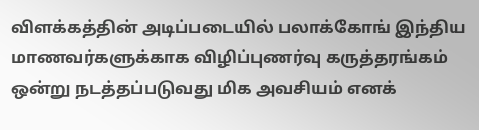விளக்கத்தின் அடிப்படையில் பலாக்கோங் இந்திய மாணவர்களுக்காக விழிப்புணர்வு கருத்தரங்கம் ஒன்று நடத்தப்படுவது மிக அவசியம் எனக்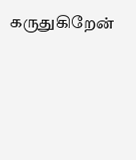கருதுகிறேன்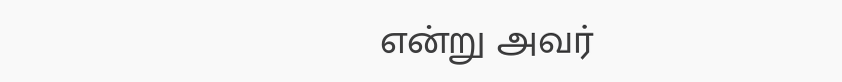என்று அவர்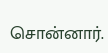சொன்னார்.